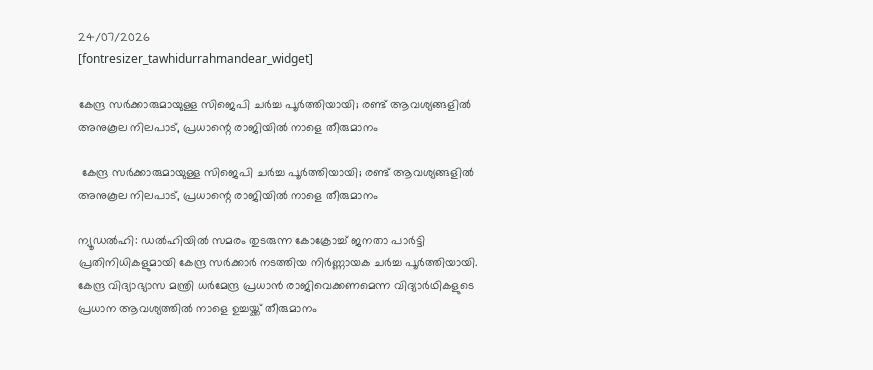24/07/2026
[fontresizer_tawhidurrahmandear_widget]

കേന്ദ്ര സർക്കാരുമായുള്ള സിജെപി ചർച്ച പൂർത്തിയായി; രണ്ട് ആവശ്യങ്ങളിൽ അനുകൂല നിലപാട്, പ്രധാന്റെ രാജിയിൽ നാളെ തീരുമാനം

 കേന്ദ്ര സർക്കാരുമായുള്ള സിജെപി ചർച്ച പൂർത്തിയായി; രണ്ട് ആവശ്യങ്ങളിൽ അനുകൂല നിലപാട്, പ്രധാന്റെ രാജിയിൽ നാളെ തീരുമാനം

ന്യൂഡൽഹി: ഡൽഹിയിൽ സമരം തുടരുന്ന കോക്രോച്ച് ജനതാ പാർട്ടി പ്രതിനിധികളുമായി കേന്ദ്ര സർക്കാർ നടത്തിയ നിർണ്ണായക ചർച്ച പൂർത്തിയായി. കേന്ദ്ര വിദ്യാഭ്യാസ മന്ത്രി ധർമേന്ദ്ര പ്രധാൻ രാജിവെക്കണമെന്ന വിദ്യാർഥികളുടെ പ്രധാന ആവശ്യത്തിൽ നാളെ ഉച്ചയ്ക്ക് തീരുമാനം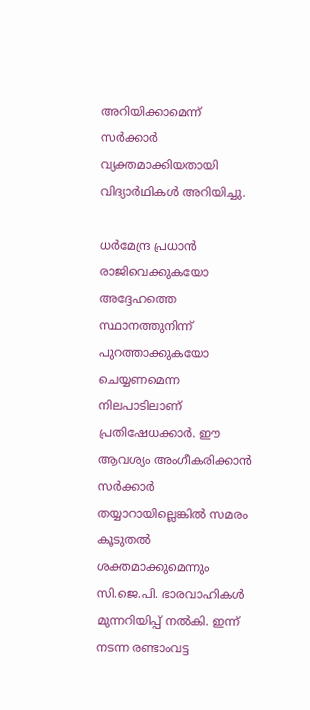അറിയിക്കാമെന്ന് സർക്കാർ വ്യക്തമാക്കിയതായി വിദ്യാർഥികൾ അറിയിച്ചു.

ധർമേന്ദ്ര പ്രധാൻ രാജിവെക്കുകയോ അദ്ദേഹത്തെ സ്ഥാനത്തുനിന്ന് പുറത്താക്കുകയോ ചെയ്യണമെന്ന നിലപാടിലാണ് പ്രതിഷേധക്കാർ. ഈ ആവശ്യം അംഗീകരിക്കാൻ സർക്കാർ തയ്യാറായില്ലെങ്കിൽ സമരം കൂടുതൽ ശക്തമാക്കുമെന്നും സി.ജെ.പി. ഭാരവാഹികൾ മുന്നറിയിപ്പ് നൽകി. ഇന്ന് നടന്ന രണ്ടാംവട്ട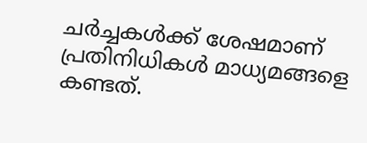ചർച്ചകൾക്ക് ശേഷമാണ് പ്രതിനിധികൾ മാധ്യമങ്ങളെ കണ്ടത്.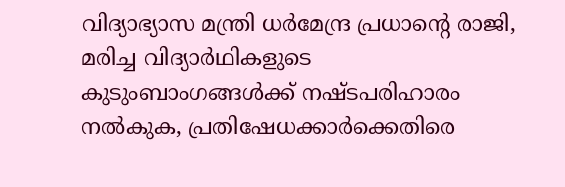വിദ്യാഭ്യാസ മന്ത്രി ധർമേന്ദ്ര പ്രധാൻ്റെ രാജി, മരിച്ച വിദ്യാർഥികളുടെ കുടുംബാംഗങ്ങൾക്ക് നഷ്ടപരിഹാരം നൽകുക, പ്രതിഷേധക്കാർക്കെതിരെ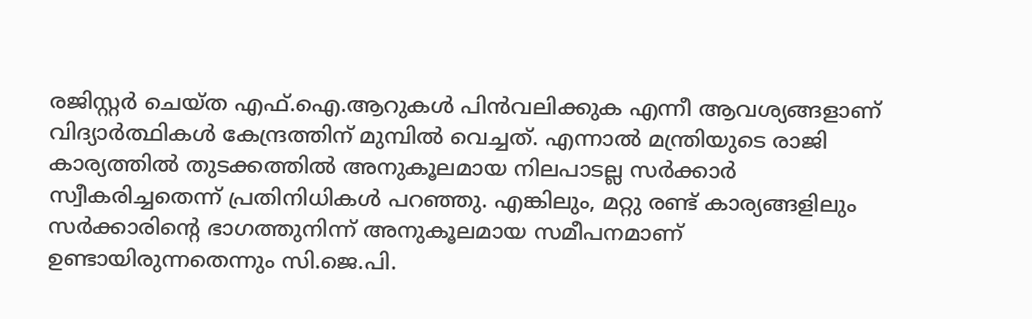രജിസ്റ്റർ ചെയ്ത എഫ്.ഐ.ആറുകൾ പിൻവലിക്കുക എന്നീ ആവശ്യങ്ങളാണ് വിദ്യാർത്ഥികൾ കേന്ദ്രത്തിന് മുമ്പിൽ വെച്ചത്. എന്നാൽ മന്ത്രിയുടെ രാജി കാര്യത്തിൽ തുടക്കത്തിൽ അനുകൂലമായ നിലപാടല്ല സർക്കാർ സ്വീകരിച്ചതെന്ന് പ്രതിനിധികൾ പറഞ്ഞു. എങ്കിലും, മറ്റു രണ്ട് കാര്യങ്ങളിലും സർക്കാരിൻ്റെ ഭാഗത്തുനിന്ന് അനുകൂലമായ സമീപനമാണ് ഉണ്ടായിരുന്നതെന്നും സി.ജെ.പി.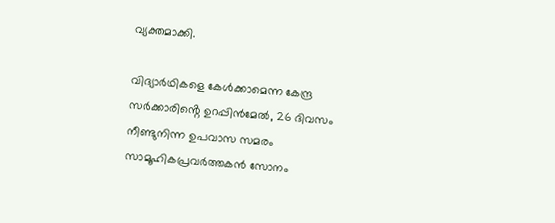വ്യക്തമാക്കി.

വിദ്യാർഥികളെ കേൾക്കാമെന്ന കേന്ദ്ര സർക്കാരിൻ്റെ ഉറപ്പിൻമേൽ, 26 ദിവസം നീണ്ടുനിന്ന ഉപവാസ സമരം സാമൂഹികപ്രവർത്തകൻ സോനം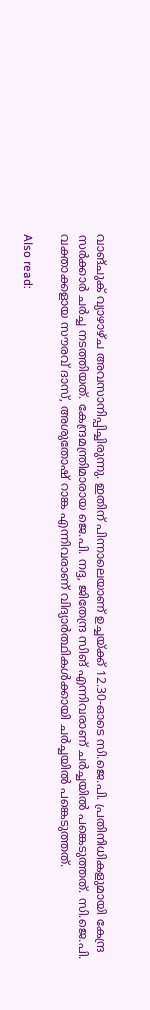വാങ്‌ചുക് വ്യാഴാഴ്‌ച അവസാനിപ്പിച്ചിരുന്നു. ഇതിന് പിന്നാലെയാണ് ഉച്ചയ്ക്ക് 12.30-ഓടെ സി.ജെ.പി. പ്രതിനിധികളുമായി കേന്ദ്ര സർക്കാർ ചർച്ച നടത്തിയത്. കേന്ദ്രമന്ത്രിമാരായ ജെ.പി. നദ്ദ, ജിതേന്ദ്ര സിങ് എന്നിവരാണ് ചർച്ചയിൽ പങ്കെടുത്തത്. സി.ജെ.പി. വക്താക്കളായ സൗരവ് ദാസ്, അശുതോഷ് റാങ്ക എന്നിവരാണ് വിദ്യാർത്ഥികൾക്കായി ചർച്ചയിൽ പങ്കെടുത്തത്.

Also read: